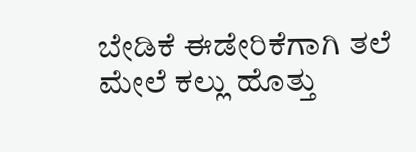ಬೇಡಿಕೆ ಈಡೇರಿಕೆಗಾಗಿ ತಲೆ ಮೇಲೆ ಕಲ್ಲು ಹೊತ್ತು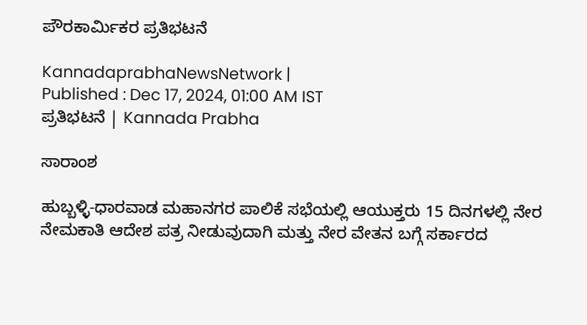ಪೌರಕಾರ್ಮಿಕರ ಪ್ರತಿಭಟನೆ

KannadaprabhaNewsNetwork |
Published : Dec 17, 2024, 01:00 AM IST
ಪ್ರತಿಭಟನೆ | Kannada Prabha

ಸಾರಾಂಶ

ಹುಬ್ಬಳ್ಳಿ-ಧಾರವಾಡ ಮಹಾನಗರ ಪಾಲಿಕೆ ಸಭೆಯಲ್ಲಿ ಆಯುಕ್ತರು 15 ದಿನಗಳಲ್ಲಿ ನೇರ ನೇಮಕಾತಿ ಆದೇಶ ಪತ್ರ ನೀಡುವುದಾಗಿ ಮತ್ತು ನೇರ ವೇತನ ಬಗ್ಗೆ ಸರ್ಕಾರದ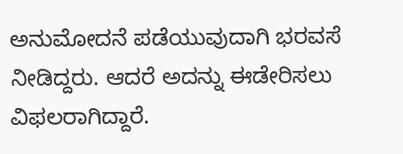ಅನುಮೋದನೆ ಪಡೆಯುವುದಾಗಿ ಭರವಸೆ ನೀಡಿದ್ದರು. ಆದರೆ ಅದನ್ನು ಈಡೇರಿಸಲು ವಿಫಲರಾಗಿದ್ದಾರೆ.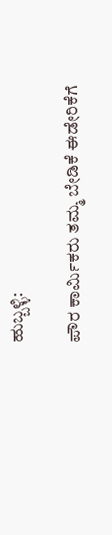ಹುಬ್ಬಳ್ಳಿ:

ಪೌರ ಕಾರ್ಮಿಕರು ತಮ್ಮ ಬೇಡಿಕೆ ಈಡೇರಿಕೆಗೆ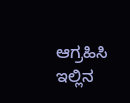ಆಗ್ರಹಿಸಿ ಇಲ್ಲಿನ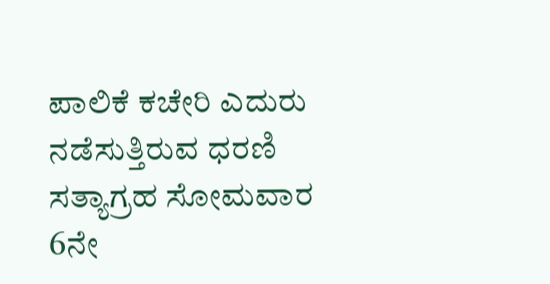ಪಾಲಿಕೆ ಕಚೇರಿ ಎದುರು ನಡೆಸುತ್ತಿರುವ ಧರಣಿ ಸತ್ಯಾಗ್ರಹ ಸೋಮವಾರ 6ನೇ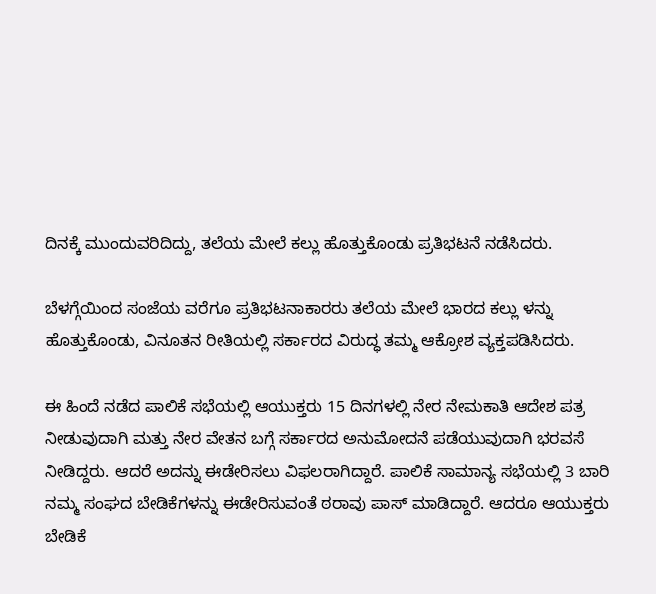ದಿನಕ್ಕೆ ಮುಂದುವರಿದಿದ್ದು, ತಲೆಯ ಮೇಲೆ ಕಲ್ಲು ಹೊತ್ತುಕೊಂಡು ಪ್ರತಿಭಟನೆ ನಡೆಸಿದರು.

ಬೆಳಗ್ಗೆಯಿಂದ ಸಂಜೆಯ ವರೆಗೂ ಪ್ರತಿಭಟನಾಕಾರರು ತಲೆಯ ಮೇಲೆ ಭಾರದ ಕಲ್ಲು ಳನ್ನು ಹೊತ್ತುಕೊಂಡು, ವಿನೂತನ ರೀತಿಯಲ್ಲಿ ಸರ್ಕಾರದ ವಿರುದ್ಧ ತಮ್ಮ ಆಕ್ರೋಶ ವ್ಯಕ್ತಪಡಿಸಿದರು.

ಈ ಹಿಂದೆ ನಡೆದ ಪಾಲಿಕೆ ಸಭೆಯಲ್ಲಿ ಆಯುಕ್ತರು 15 ದಿನಗಳಲ್ಲಿ ನೇರ ನೇಮಕಾತಿ ಆದೇಶ ಪತ್ರ ನೀಡುವುದಾಗಿ ಮತ್ತು ನೇರ ವೇತನ ಬಗ್ಗೆ ಸರ್ಕಾರದ ಅನುಮೋದನೆ ಪಡೆಯುವುದಾಗಿ ಭರವಸೆ ನೀಡಿದ್ದರು. ಆದರೆ ಅದನ್ನು ಈಡೇರಿಸಲು ವಿಫಲರಾಗಿದ್ದಾರೆ. ಪಾಲಿಕೆ ಸಾಮಾನ್ಯ ಸಭೆಯಲ್ಲಿ 3 ಬಾರಿ ನಮ್ಮ ಸಂಘದ ಬೇಡಿಕೆಗಳನ್ನು ಈಡೇರಿಸುವಂತೆ ಠರಾವು ಪಾಸ್‌ ಮಾಡಿದ್ದಾರೆ. ಆದರೂ ಆಯುಕ್ತರು ಬೇಡಿಕೆ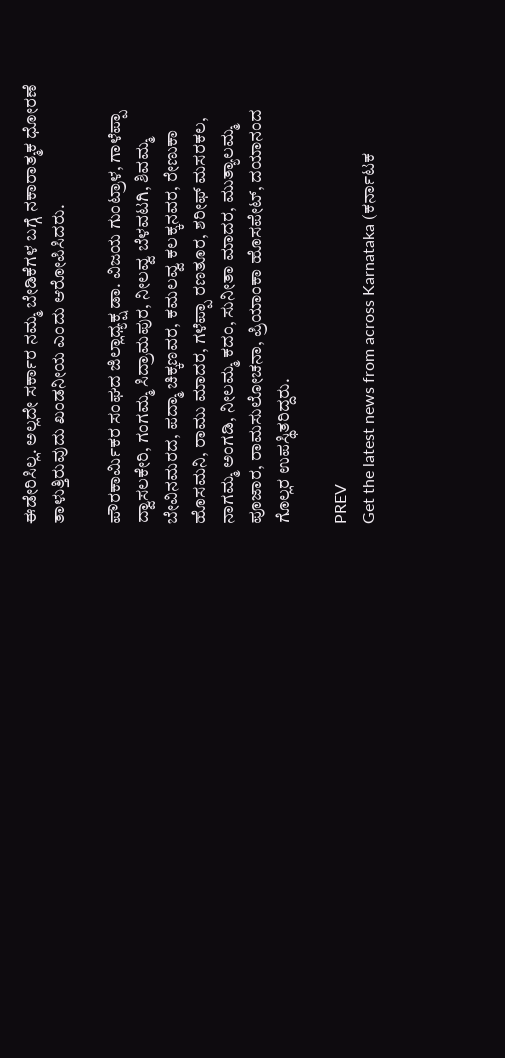ಈಡೇರಿಸಿಲ್ಲ. ಅಲ್ಲದೇ ಸರ್ಕಾರ ನಮ್ಮ ಬೇಡಿಕೆಗಳ ಬಗ್ಗೆ ನಕಾರಾತ್ಮಕ ಧೋರಣೆ ತಾಳುತ್ತಿರುವುದು ಖಂಡನೀಯ ಎಂದು ಆರೋಪಿಸಿದರು.

ಪೌರಕಾರ್ಮಿಕರ ಸಂಘದ ಜಿಲ್ಲಾಧ್ಯಕ್ಷ ಡಾ. ವಿಜಯ ಗುಂಟ್ರಾಳ, ಗಾಳೆಪ್ಪಾ ದ್ವಾಸಲಕೇರಿ, ಗಂಗಮ್ಮ ಸಿದ್ರಾಮಪುರ, ನೀಲವ್ವ ಬೆಳವಟಗಿ, ಶಿವಮ್ಮ ಬೇವಿನಮರದ, ಪದ್ಮಾ ಚಿಕ್ಕಣವರ, ಕಮಲವ್ವ ಕಲಕ್ಕನವರ, ರೇಣುಕಾ ಹೊಸಮನಿ, ರಾಮು ಮಾದರ, ಗಳೆಪ್ಪಾ ರಣತೂರ, ಶರೀಫ್‌ ಮಸರಕಲ, ನಾಗಮ್ಮ ಅಂಗಡಿ, ನೀಲಮ್ಮ ಕದಂ, ಸುನೀತಾ ಮಾದರ, ಮುತ್ಯಾಲಮ್ಮ ಪೂಜಾರ, ರಾಮಸುಲೋಚನಾ, ಪ್ರಿಯಾಂಕಾ ಹೊಸಪೇಟ್‌, ದಯಾನಂದ ಗೊಲ್ಲರ ಉಪಸ್ಥಿತರಿದ್ದರು.

PREV
Get the latest news from across Karnataka (ಕರ್ನಾಟಕ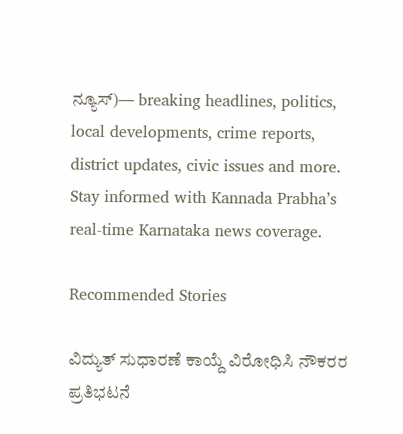ನ್ಯೂಸ್)— breaking headlines, politics, local developments, crime reports, district updates, civic issues and more. Stay informed with Kannada Prabha’s real‑time Karnataka news coverage.

Recommended Stories

ವಿದ್ಯುತ್ ಸುಧಾರಣೆ ಕಾಯ್ದೆ ವಿರೋಧಿಸಿ ನೌಕರರ ಪ್ರತಿಭಟನೆ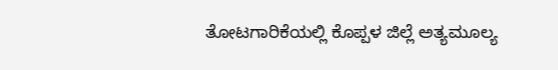ತೋಟಗಾರಿಕೆಯಲ್ಲಿ ಕೊಪ್ಪಳ ಜಿಲ್ಲೆ ಅತ್ಯಮೂಲ್ಯ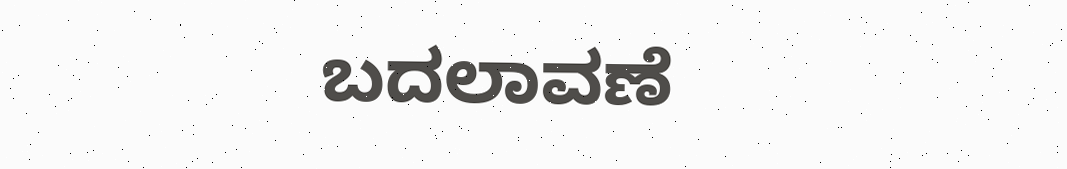ಬದಲಾವಣೆ